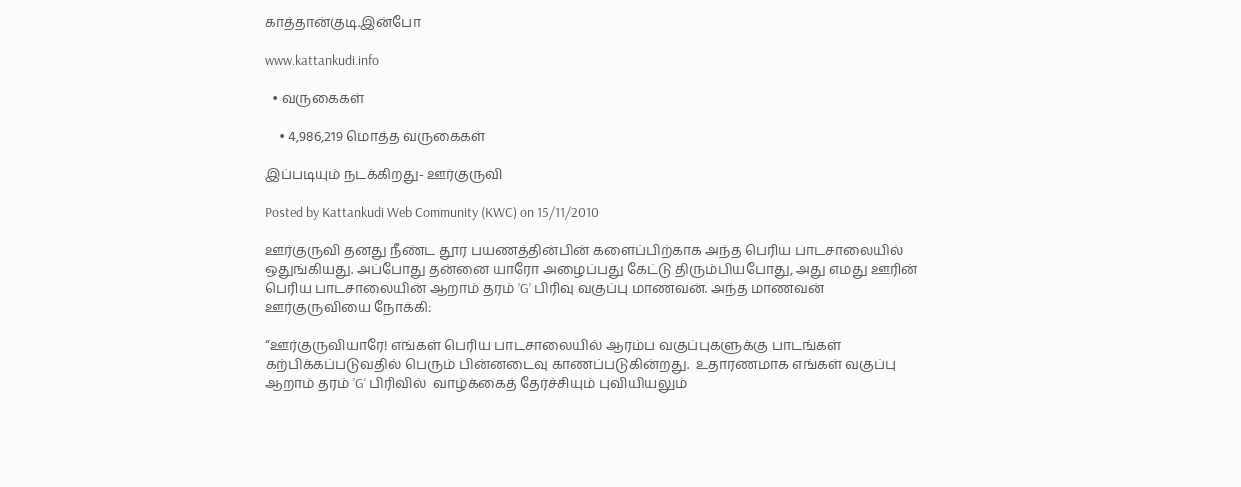காத்தான்குடி.இன்போ

www.kattankudi.info

  • வருகைகள்

    • 4,986,219 மொத்த வருகைகள்

இப்படியும் நடக்கிறது- ஊர்குருவி

Posted by Kattankudi Web Community (KWC) on 15/11/2010

ஊர்குருவி தனது நீண்ட தூர பயணத்தின்பின் களைப்பிற்காக அந்த பெரிய பாடசாலையில் ஒதுங்கியது. அப்போது தன்னை யாரோ அழைப்பது கேட்டு திரும்பியபோது, அது எமது ஊரின் பெரிய பாடசாலையின் ஆறாம் தரம் ’G’ பிரிவு வகுப்பு மாணவன். அந்த மாணவன் ஊர்குருவியை நோக்கி:

“ஊர்குருவியாரே! எங்கள் பெரிய பாடசாலையில் ஆரம்ப வகுப்புகளுக்கு பாடங்கள் கற்பிக்கப்படுவதில் பெரும் பின்னடைவு காணப்படுகின்றது.  உதாரணமாக எங்கள் வகுப்பு ஆறாம் தரம் ’G‘ பிரிவில்  வாழ்க்கைத் தேர்ச்சியும் புவியியலும்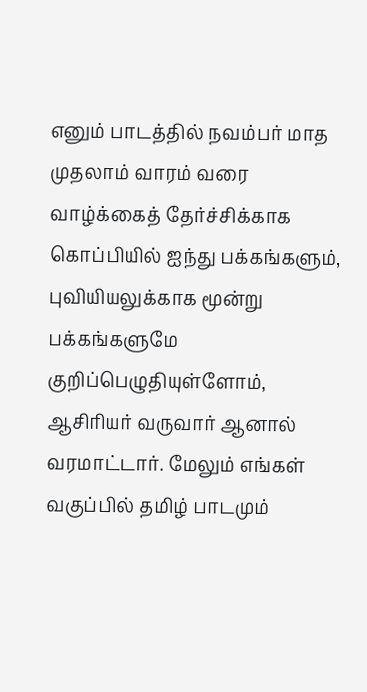எனும் பாடத்தில் நவம்பர் மாத முதலாம் வாரம் வரை வாழ்க்கைத் தேர்ச்சிக்காக கொப்பியில் ஐந்து பக்கங்களும், புவியியலுக்காக மூன்று பக்கங்களுமே  குறிப்பெழுதியுள்ளோம், ஆசிரியர் வருவார் ஆனால் வரமாட்டார். மேலும் எங்கள் வகுப்பில் தமிழ் பாடமும்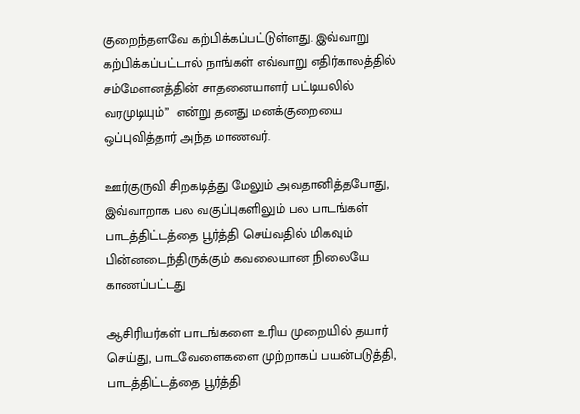குறைந்தளவே கற்பிக்கப்பட்டுள்ளது. இவ்வாறு கற்பிக்கப்பட்டால் நாங்கள் எவ்வாறு எதிர்காலத்தில் சம்மேளனத்தின் சாதனையாளர் பட்டியலில் வரமுடியும்”  என்று தனது மனக்குறையை ஒப்புவித்தார் அந்த மாணவர்.

ஊர்குருவி சிறகடித்து மேலும் அவதானித்தபோது, இவ்வாறாக பல வகுப்புகளிலும் பல பாடங்கள் பாடத்திட்டத்தை பூர்த்தி செய்வதில் மிகவும் பின்னடைந்திருக்கும் கவலையான நிலையே காணப்பட்டது

ஆசிரியர்கள் பாடங்களை உரிய முறையில் தயார் செய்து, பாடவேளைகளை முற்றாகப் பயன்படுத்தி, பாடத்திட்டத்தை பூர்த்தி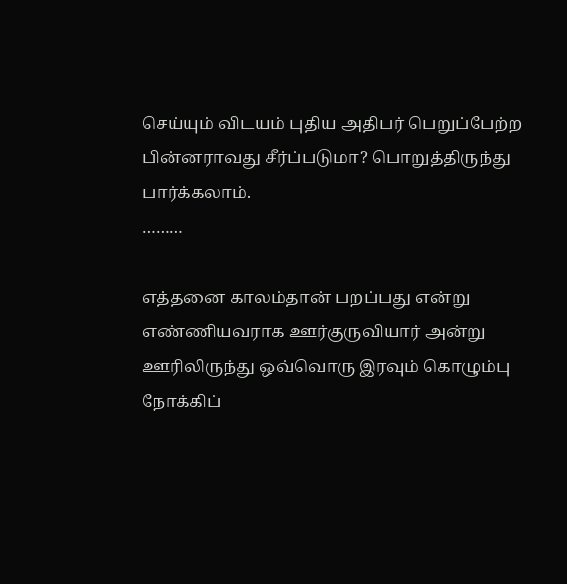செய்யும் விடயம் புதிய அதிபர் பெறுப்பேற்ற பின்னராவது சீர்ப்படுமா? பொறுத்திருந்து பார்க்கலாம்.
………

எத்தனை காலம்தான் பறப்பது என்று எண்ணியவராக ஊர்குருவியார் அன்று ஊரிலிருந்து ஒவ்வொரு இரவும் கொழும்பு நோக்கிப்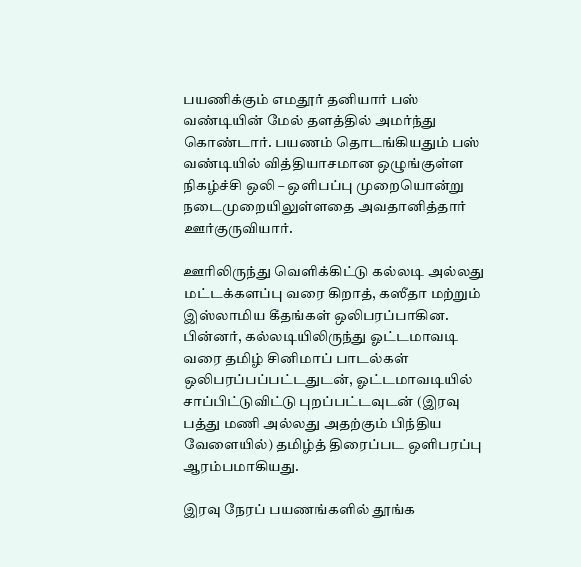பயணிக்கும் எமதூர் தனியார் பஸ் வண்டியின் மேல் தளத்தில் அமர்ந்து கொண்டார். பயணம் தொடங்கியதும் பஸ் வண்டியில் வித்தியாசமான ஒழுங்குள்ள நிகழ்ச்சி ஒலி – ஒளிபப்பு முறையொன்று நடைமுறையிலுள்ளதை அவதானித்தார் ஊர்குருவியார்.

ஊரிலிருந்து வெளிக்கிட்டு கல்லடி அல்லது மட்டக்களப்பு வரை கிறாத், கஸீதா மற்றும் இஸ்லாமிய கீதங்கள் ஒலிபரப்பாகின. பின்னர், கல்லடியிலிருந்து ஓட்டமாவடி வரை தமிழ் சினிமாப் பாடல்கள் ஒலிபரப்பப்பட்டதுடன், ஓட்டமாவடியில் சாப்பிட்டுவிட்டு புறப்பட்டவுடன் (இரவு பத்து மணி அல்லது அதற்கும் பிந்திய வேளையில்) தமிழ்த் திரைப்பட ஒளிபரப்பு ஆரம்பமாகியது.

இரவு நேரப் பயணங்களில் தூங்க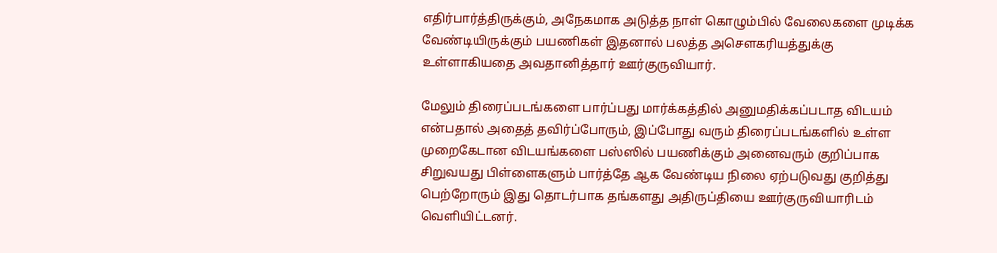எதிர்பார்த்திருக்கும், அநேகமாக அடுத்த நாள் கொழும்பில் வேலைகளை முடிக்க வேண்டியிருக்கும் பயணிகள் இதனால் பலத்த அசௌகரியத்துக்கு உள்ளாகியதை அவதானித்தார் ஊர்குருவியார்.

மேலும் திரைப்படங்களை பார்ப்பது மார்க்கத்தில் அனுமதிக்கப்படாத விடயம் என்பதால் அதைத் தவிர்ப்போரும், இப்போது வரும் திரைப்படங்களில் உள்ள முறைகேடான விடயங்களை பஸ்ஸில் பயணிக்கும் அனைவரும் குறிப்பாக சிறுவயது பிள்ளைகளும் பார்த்தே ஆக வேண்டிய நிலை ஏற்படுவது குறித்து பெற்றோரும் இது தொடர்பாக தங்களது அதிருப்தியை ஊர்குருவியாரிடம் வெளியிட்டனர்.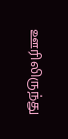ஊரிலிருந்து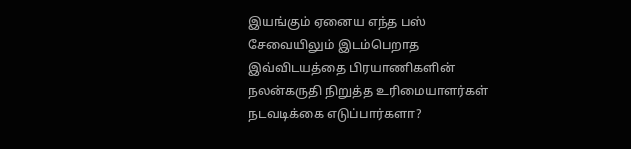இயங்கும் ஏனைய எந்த பஸ் சேவையிலும் இடம்பெறாத இவ்விடயத்தை பிரயாணிகளின் நலன்கருதி நிறுத்த உரிமையாளர்கள் நடவடிக்கை எடுப்பார்களா?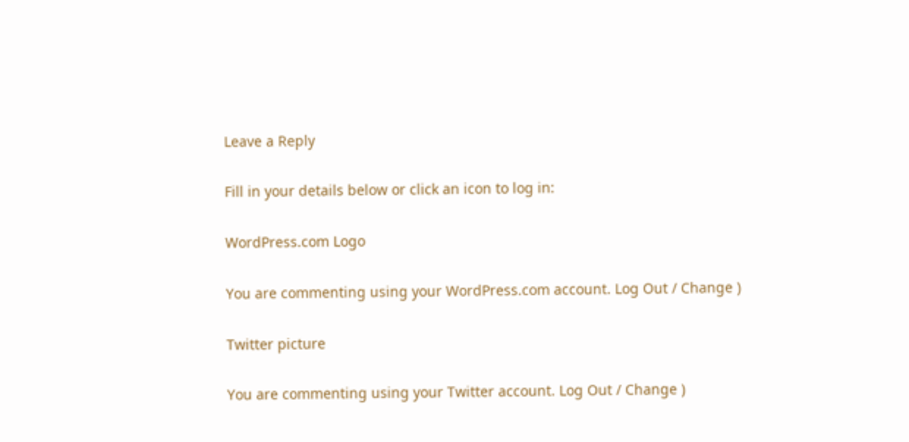Leave a Reply

Fill in your details below or click an icon to log in:

WordPress.com Logo

You are commenting using your WordPress.com account. Log Out / Change )

Twitter picture

You are commenting using your Twitter account. Log Out / Change )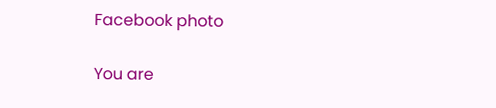Facebook photo

You are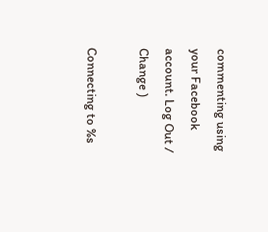commenting using your Facebook account. Log Out / Change )

Connecting to %s